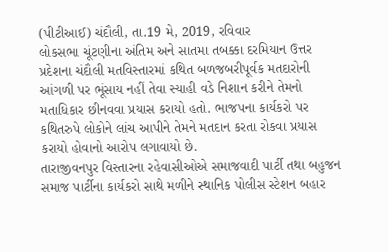(પીટીઆઈ) ચંદૌલી, તા.19 મે, 2019, રવિવાર
લોકસભા ચૂંટણીના અંતિમ અને સાતમા તબક્કા દરમિયાન ઉત્તર પ્રદેશના ચંદૌલી મતવિસ્તારમાં કથિત બળજબરીપૂર્વક મતદારોની આંગળી પર ભૂંસાય નહીં તેવા સ્યાહી વડે નિશાન કરીને તેમનો મતાધિકાર છીનવવા પ્રયાસ કરાયો હતો. ભાજપના કાર્યકરો પર કથિતરુપે લોકોને લાંચ આપીને તેમને મતદાન કરતા રોકવા પ્રયાસ કરાયો હોવાનો આરોપ લગાવાયો છે.
તારાજીવનપુર વિસ્તારના રહેવાસીઓએ સમાજવાદી પાર્ટી તથા બહુજન સમાજ પાર્ટીના કાર્યકરો સાથે મળીને સ્થાનિક પોલીસ સ્ટેશન બહાર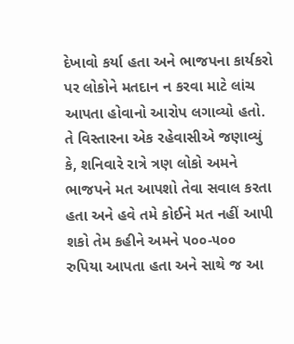દેખાવો કર્યા હતા અને ભાજપના કાર્યકરો પર લોકોને મતદાન ન કરવા માટે લાંચ આપતા હોવાનો આરોપ લગાવ્યો હતો.
તે વિસ્તારના એક રહેવાસીએ જણાવ્યું કે, શનિવારે રાત્રે ત્રણ લોકો અમને ભાજપને મત આપશો તેવા સવાલ કરતા હતા અને હવે તમે કોઈને મત નહીં આપી શકો તેમ કહીને અમને ૫૦૦-૫૦૦ રુપિયા આપતા હતા અને સાથે જ આ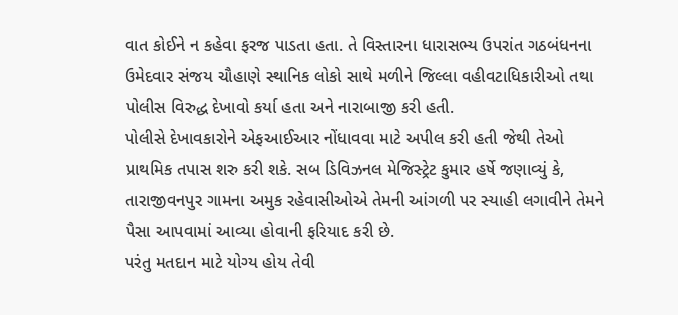વાત કોઈને ન કહેવા ફરજ પાડતા હતા. તે વિસ્તારના ધારાસભ્ય ઉપરાંત ગઠબંધનના ઉમેદવાર સંજય ચૌહાણે સ્થાનિક લોકો સાથે મળીને જિલ્લા વહીવટાધિકારીઓ તથા પોલીસ વિરુદ્ધ દેખાવો કર્યા હતા અને નારાબાજી કરી હતી.
પોલીસે દેખાવકારોને એફઆઈઆર નોંધાવવા માટે અપીલ કરી હતી જેથી તેઓ પ્રાથમિક તપાસ શરુ કરી શકે. સબ ડિવિઝનલ મેજિસ્ટ્રેટ કુમાર હર્ષે જણાવ્યું કે, તારાજીવનપુર ગામના અમુક રહેવાસીઓએ તેમની આંગળી પર સ્યાહી લગાવીને તેમને પૈસા આપવામાં આવ્યા હોવાની ફરિયાદ કરી છે.
પરંતુ મતદાન માટે યોગ્ય હોય તેવી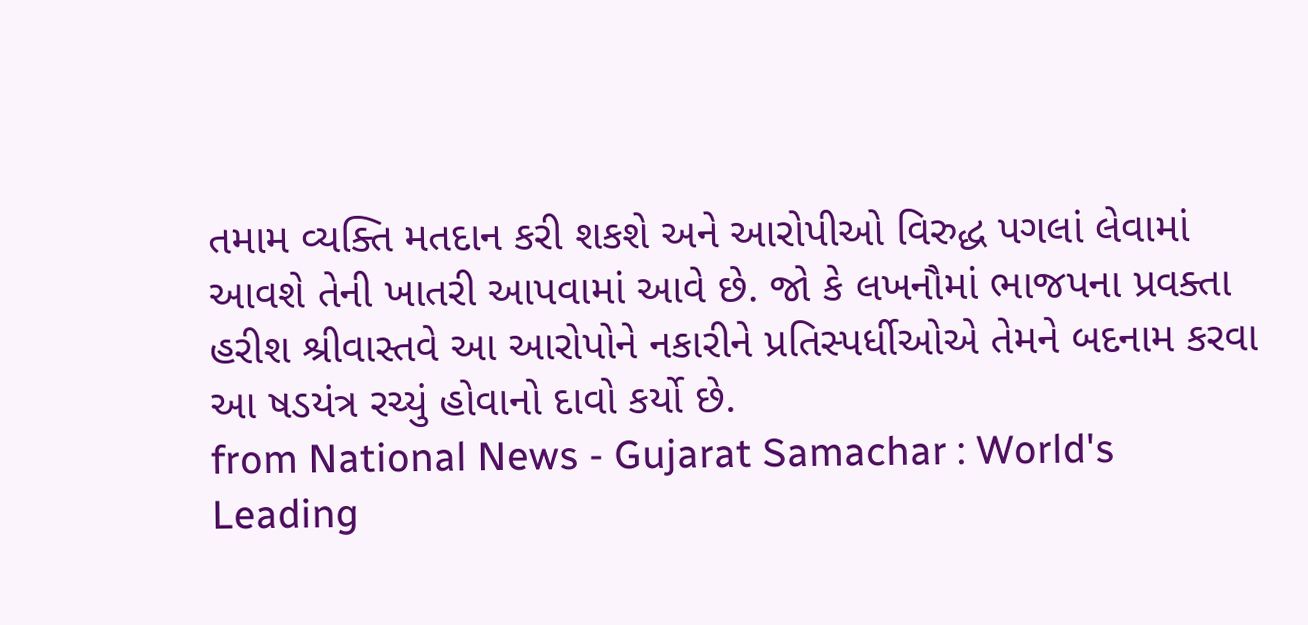તમામ વ્યક્તિ મતદાન કરી શકશે અને આરોપીઓ વિરુદ્ધ પગલાં લેવામાં આવશે તેની ખાતરી આપવામાં આવે છે. જો કે લખનૌમાં ભાજપના પ્રવક્તા હરીશ શ્રીવાસ્તવે આ આરોપોને નકારીને પ્રતિસ્પર્ધીઓએ તેમને બદનામ કરવા આ ષડયંત્ર રચ્યું હોવાનો દાવો કર્યો છે.
from National News - Gujarat Samachar : World's Leading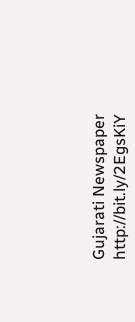Gujarati Newspaper http://bit.ly/2EgsKiY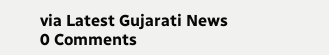via Latest Gujarati News
0 Comments